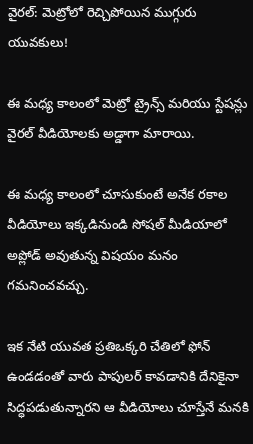వైరల్: మెట్రోలో రెచ్చిపోయిన ముగ్గురు యువకులు!

ఈ మధ్య కాలంలో మెట్రో ట్రైన్స్ మరియు స్టేషన్లు వైరల్ వీడియోలకు అడ్డాగా మారాయి.

ఈ మధ్య కాలంలో చూసుకుంటే అనేక రకాల వీడియోలు ఇక్కడినుండి సోషల్ మీడియాలో అప్లోడ్ అవుతున్న విషయం మనం గమనించవచ్చు.

ఇక నేటి యువత ప్రతిఒక్కరి చేతిలో ఫోన్ ఉండడంతో వారు పాపులర్ కావడానికి దేనికైనా సిద్ధపడుతున్నారని ఆ వీడియోలు చూస్తేనే మనకి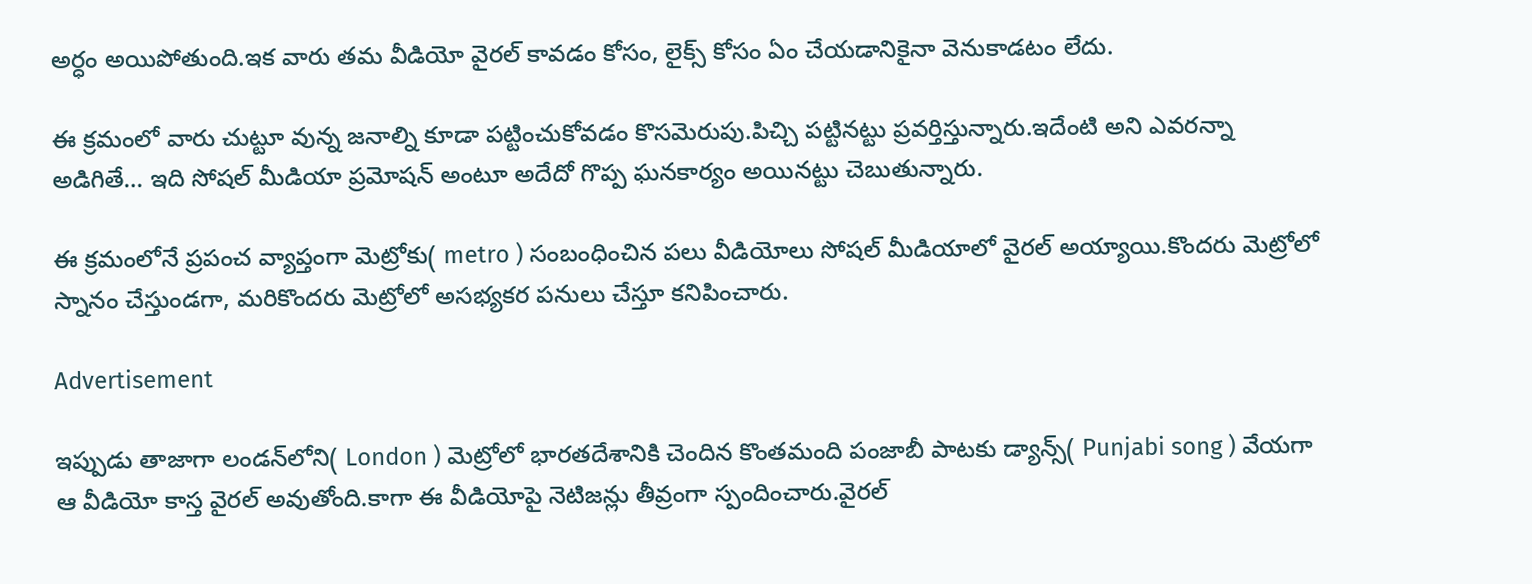అర్ధం అయిపోతుంది.ఇక వారు తమ వీడియో వైరల్ కావడం కోసం, లైక్స్ కోసం ఏం చేయడానికైనా వెనుకాడటం లేదు.

ఈ క్రమంలో వారు చుట్టూ వున్న జనాల్ని కూడా పట్టించుకోవడం కొసమెరుపు.పిచ్చి పట్టినట్టు ప్రవర్తిస్తున్నారు.ఇదేంటి అని ఎవరన్నా అడిగితే… ఇది సోషల్ మీడియా ప్రమోషన్ అంటూ అదేదో గొప్ప ఘనకార్యం అయినట్టు చెబుతున్నారు.

ఈ క్రమంలోనే ప్రపంచ వ్యాప్తంగా మెట్రోకు( metro ) సంబంధించిన పలు వీడియోలు సోషల్ మీడియాలో వైరల్ అయ్యాయి.కొందరు మెట్రోలో స్నానం చేస్తుండగా, మరికొందరు మెట్రోలో అసభ్యకర పనులు చేస్తూ కనిపించారు.

Advertisement

ఇప్పుడు తాజాగా లండన్‌లోని( London ) మెట్రోలో భారతదేశానికి చెందిన కొంతమంది పంజాబీ పాటకు డ్యాన్స్( Punjabi song ) వేయగా ఆ వీడియో కాస్త వైరల్ అవుతోంది.కాగా ఈ వీడియోపై నెటిజన్లు తీవ్రంగా స్పందించారు.వైరల్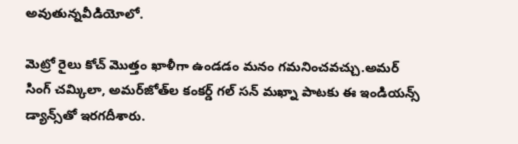అవుతున్నవీడియోలో.

మెట్రో రైలు కోచ్ మొత్తం ఖాళీగా ఉండడం మనం గమనించవచ్చు.అమర్ సింగ్ చమ్కిలా, అమర్‌జోత్‌ల కంకర్డ్ గల్ సన్ మఖ్నా పాటకు ఈ ఇండియన్స్‌ డ్యాన్స్‌తో ఇరగదీశారు.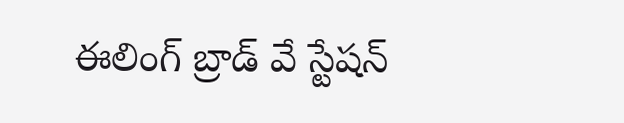ఈలింగ్ బ్రాడ్ వే స్టేషన్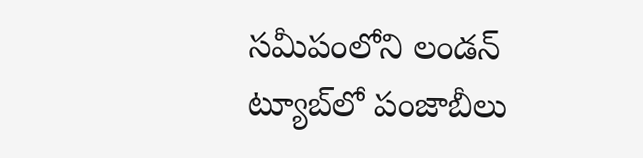సమీపంలోని లండన్ ట్యూబ్‌లో పంజాబీలు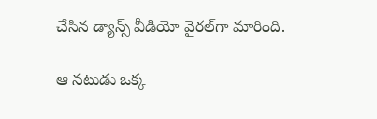చేసిన డ్యాన్స్‌ వీడియో వైరల్‌గా మారింది.

ఆ నటుడు ఒక్క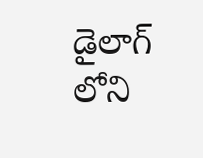డైలాగ్ లోని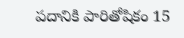పదానికి పారితోషికం 15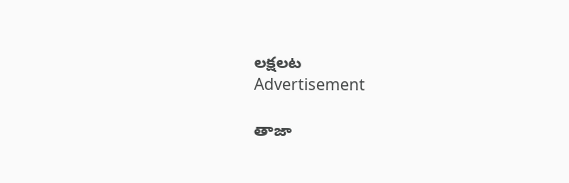లక్షలట
Advertisement

తాజా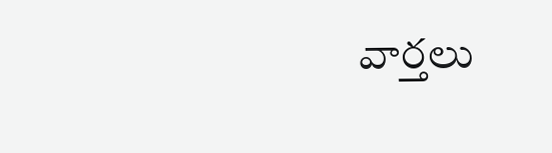వార్తలు